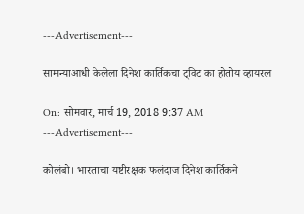---Advertisement---

सामन्याआधी केलेला दिनेश कार्तिकचा ट्विट का होतोय व्हायरल

On: सोमवार, मार्च 19, 2018 9:37 AM
---Advertisement---

कोलंबो। भारताचा यष्टीरक्षक फलंदाज दिनेश कार्तिकने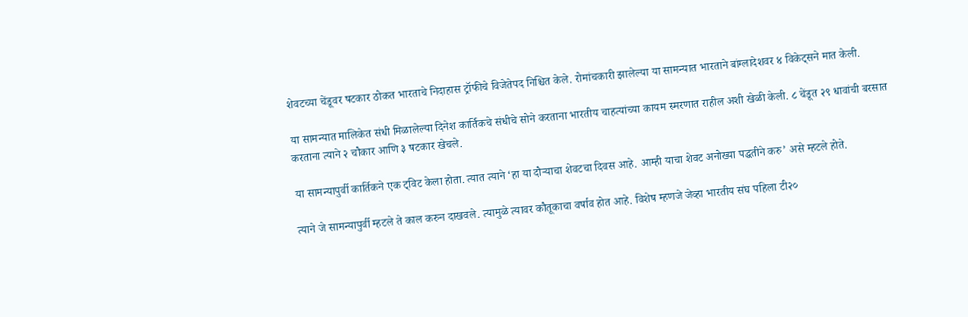शेवटच्या चेंडूवर षटकार ठोकत भारताचे निदाहास ट्रॉफीचे विजेतेपद निश्चित केले. रोमांचकारी झालेल्या या सामन्यात भारताने बांग्लादेशवर ४ विकेट्सने मात केली.

या सामन्यात मालिकेत संधी मिळालेल्या दिनेश कार्तिकचे संधीचे सोने करताना भारतीय चाहत्यांच्या कायम स्मरणात राहील अशी खेळी केली. ८ चेंडूत २९ धावांची बरसात करताना त्याने २ चौकार आणि ३ षटकार खेचले.

या सामन्यापुर्वी कार्तिकने एक ट्विट केला होता. त्यात त्याने ‘हा या दौऱ्याचा शेवटचा दिवस आहे. आम्ही याचा शेवट अनोख्या पद्धतीने करु’ असे म्हटले होते.

त्याने जे सामन्यापुर्वी म्हटले ते काल करुन दाखवले. त्यामुळे त्यावर कौतूकाचा वर्षाव होत आहे. विशेष म्हणजे जेव्हा भारतीय संघ पहिला टी२०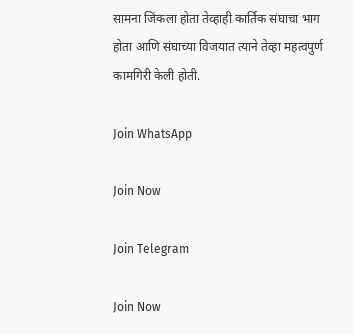सामना जिंकला होता तेव्हाही कार्तिक संघाचा भाग होता आणि संघाच्या विजयात त्याने तेव्हा महत्वपुर्ण कामगिरी केली होती.

Join WhatsApp

Join Now

Join Telegram

Join Now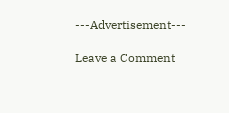---Advertisement---

Leave a Comment